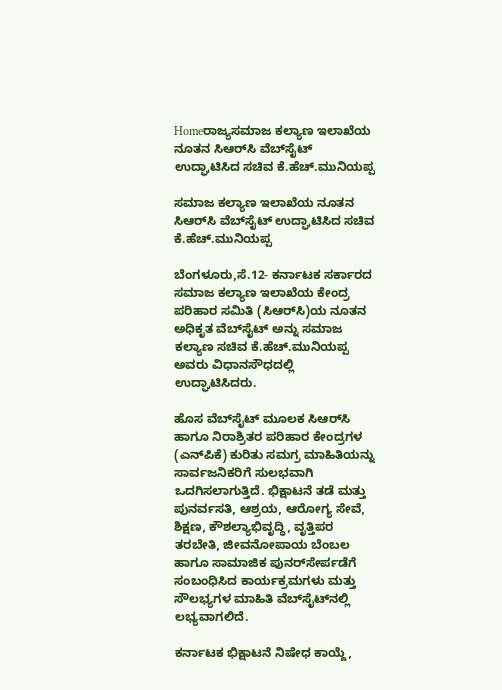Homeರಾಜ್ಯಸಮಾಜ ಕಲ್ಯಾಣ ಇಲಾಖೆಯ ನೂತನ ಸಿಆರ್‌ಸಿ ವೆಬ್‌ಸೈಟ್‌‍ ಉದ್ಘಾಟಿಸಿದ ಸಚಿವ ಕೆ.ಹೆಚ್‌.ಮುನಿಯಪ್ಪ

ಸಮಾಜ ಕಲ್ಯಾಣ ಇಲಾಖೆಯ ನೂತನ ಸಿಆರ್‌ಸಿ ವೆಬ್‌ಸೈಟ್‌‍ ಉದ್ಘಾಟಿಸಿದ ಸಚಿವ ಕೆ.ಹೆಚ್‌.ಮುನಿಯಪ್ಪ

ಬೆಂಗಳೂರು,ಸೆ.12- ಕರ್ನಾಟಕ ಸರ್ಕಾರದ ಸಮಾಜ ಕಲ್ಯಾಣ ಇಲಾಖೆಯ ಕೇಂದ್ರ ಪರಿಹಾರ ಸಮಿತಿ (ಸಿಆರ್‌ಸಿ)ಯ ನೂತನ ಅಧಿಕೃತ ವೆಬ್‌ಸೈಟ್‌‍ ಅನ್ನು ಸಮಾಜ ಕಲ್ಯಾಣ ಸಚಿವ ಕೆ.ಹೆಚ್‌.ಮುನಿಯಪ್ಪ ಅವರು ವಿಧಾನಸೌಧದಲ್ಲಿ ಉದ್ಘಾಟಿಸಿದರು.

ಹೊಸ ವೆಬ್‌ಸೈಟ್‌‍ ಮೂಲಕ ಸಿಆರ್‌ಸಿ ಹಾಗೂ ನಿರಾಶ್ರಿತರ ಪರಿಹಾರ ಕೇಂದ್ರಗಳ (ಎನ್‌ಪಿಕೆ) ಕುರಿತು ಸಮಗ್ರ ಮಾಹಿತಿಯನ್ನು ಸಾರ್ವಜನಿಕರಿಗೆ ಸುಲಭವಾಗಿ ಒದಗಿಸಲಾಗುತ್ತಿದೆ. ಭಿಕ್ಷಾಟನೆ ತಡೆ ಮತ್ತು ಪುನರ್ವಸತಿ, ಆಶ್ರಯ, ಆರೋಗ್ಯ ಸೇವೆ, ಶಿಕ್ಷಣ, ಕೌಶಲ್ಯಾಭಿವೃದ್ಧಿ, ವೃತ್ತಿಪರ ತರಬೇತಿ, ಜೀವನೋಪಾಯ ಬೆಂಬಲ ಹಾಗೂ ಸಾಮಾಜಿಕ ಪುನರ್‌ಸೇರ್ಪಡೆಗೆ ಸಂಬಂಧಿಸಿದ ಕಾರ್ಯಕ್ರಮಗಳು ಮತ್ತು ಸೌಲಭ್ಯಗಳ ಮಾಹಿತಿ ವೆಬ್‌ಸೈಟ್‌ನಲ್ಲಿ ಲಭ್ಯವಾಗಲಿದೆ.

ಕರ್ನಾಟಕ ಭಿಕ್ಷಾಟನೆ ನಿಷೇಧ ಕಾಯ್ದೆ,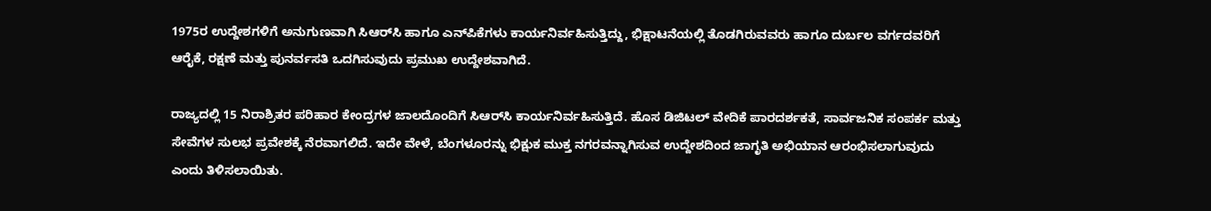1975ರ ಉದ್ದೇಶಗಳಿಗೆ ಅನುಗುಣವಾಗಿ ಸಿಆರ್‌ಸಿ ಹಾಗೂ ಎನ್‌ಪಿಕೆಗಳು ಕಾರ್ಯನಿರ್ವಹಿಸುತ್ತಿದ್ದು, ಭಿಕ್ಷಾಟನೆಯಲ್ಲಿ ತೊಡಗಿರುವವರು ಹಾಗೂ ದುರ್ಬಲ ವರ್ಗದವರಿಗೆ ಆರೈಕೆ, ರಕ್ಷಣೆ ಮತ್ತು ಪುನರ್ವಸತಿ ಒದಗಿಸುವುದು ಪ್ರಮುಖ ಉದ್ದೇಶವಾಗಿದೆ.

ರಾಜ್ಯದಲ್ಲಿ 15 ನಿರಾಶ್ರಿತರ ಪರಿಹಾರ ಕೇಂದ್ರಗಳ ಜಾಲದೊಂದಿಗೆ ಸಿಆರ್‌ಸಿ ಕಾರ್ಯನಿರ್ವಹಿಸುತ್ತಿದೆ. ಹೊಸ ಡಿಜಿಟಲ್‌ ವೇದಿಕೆ ಪಾರದರ್ಶಕತೆ, ಸಾರ್ವಜನಿಕ ಸಂಪರ್ಕ ಮತ್ತು ಸೇವೆಗಳ ಸುಲಭ ಪ್ರವೇಶಕ್ಕೆ ನೆರವಾಗಲಿದೆ. ಇದೇ ವೇಳೆ, ಬೆಂಗಳೂರನ್ನು ಭಿಕ್ಷುಕ ಮುಕ್ತ ನಗರವನ್ನಾಗಿಸುವ ಉದ್ದೇಶದಿಂದ ಜಾಗೃತಿ ಅಭಿಯಾನ ಆರಂಭಿಸಲಾಗುವುದು ಎಂದು ತಿಳಿಸಲಾಯಿತು.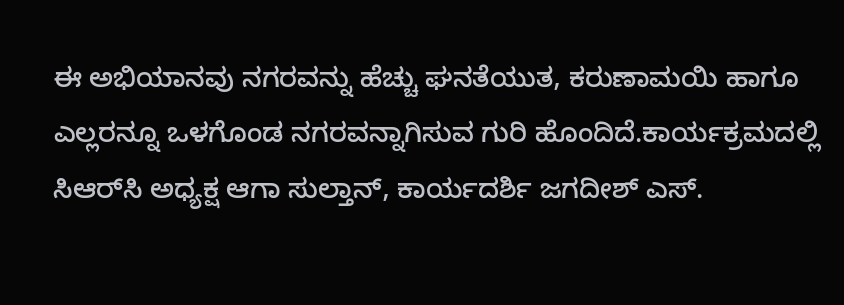ಈ ಅಭಿಯಾನವು ನಗರವನ್ನು ಹೆಚ್ಚು ಘನತೆಯುತ, ಕರುಣಾಮಯಿ ಹಾಗೂ ಎಲ್ಲರನ್ನೂ ಒಳಗೊಂಡ ನಗರವನ್ನಾಗಿಸುವ ಗುರಿ ಹೊಂದಿದೆ.ಕಾರ್ಯಕ್ರಮದಲ್ಲಿ ಸಿಆರ್‌ಸಿ ಅಧ್ಯಕ್ಷ ಆಗಾ ಸುಲ್ತಾನ್‌, ಕಾರ್ಯದರ್ಶಿ ಜಗದೀಶ್‌ ಎಸ್‌‍.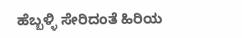ಹೆಬ್ಬಳ್ಳಿ ಸೇರಿದಂತೆ ಹಿರಿಯ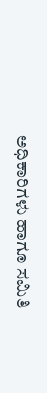ಅಧಿಕಾರಿಗಳು ಹಾಗೂ ಸಮಿತಿ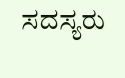ಸದಸ್ಯರು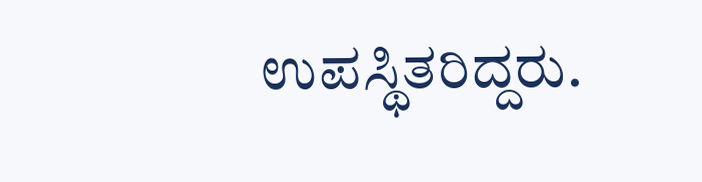ಉಪಸ್ಥಿತರಿದ್ದರು.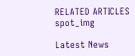RELATED ARTICLES
spot_img

Latest News